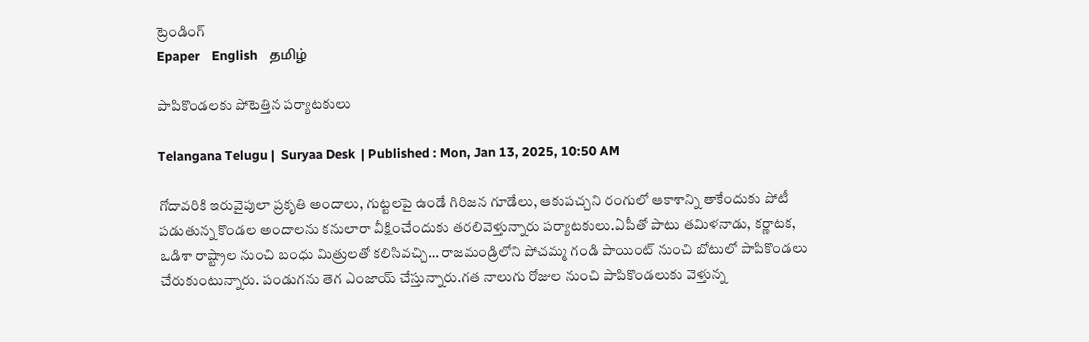ట్రెండింగ్
Epaper    English    தமிழ்

పాపికొండలకు పోటెత్తిన పర్యాటకులు

Telangana Telugu |  Suryaa Desk  | Published : Mon, Jan 13, 2025, 10:50 AM

గోదావరికి ఇరువైపులా ప్రకృతి అందాలు, గుట్టలపై ఉండే గిరిజన గూడేలు, ఆకుపచ్చని రంగులో ఆకాశాన్ని తాకేందుకు పోటీ పడుతున్న కొండల అందాలను కనులారా వీక్షించేందుకు తరలివెళ్తున్నారు పర్యాటకులు.ఏపీతో పాటు తమిళనాడు, కర్ణాటక, ఒడిశా రాష్ట్రాల నుంచి బంధు మిత్రులతో కలిసివచ్చి… రాజమండ్రిలోని పోచమ్మ గండి పాయింట్‌ నుంచి బోటులో పాపికొండలు చేరుకుంటున్నారు. పండుగను తెగ ఎంజాయ్‌ చేస్తున్నారు.గత నాలుగు రోజుల నుంచి పాపికొండలుకు వెళ్తున్న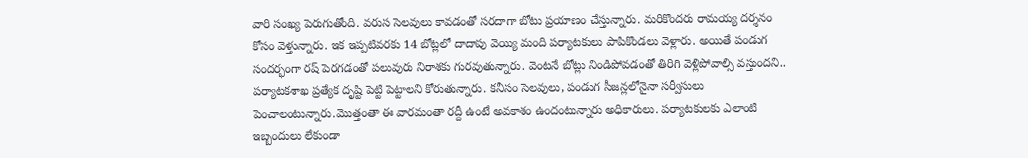వారి సంఖ్య పెరుగుతోంది. వరుస సెలవులు కావడంతో సరదాగా బోటు ప్రయాణం చేస్తున్నారు. మరికొందరు రామయ్య దర్శనం కోసం వెళ్తున్నారు. ఇక ఇప్పటివరకు 14 బోట్లలో దాదాపు వెయ్యి మంది పర్యాటకులు పాపికొండలు వెళ్లారు. అయితే పండుగ సందర్భంగా రష్‌ పెరగడంతో పలువురు నిరాశకు గురవుతున్నారు. వెంటనే బోట్లు నిండిపోవడంతో తిరిగి వెళ్లిపోవాల్సి వస్తుందని.. పర్యాటకశాఖ ప్రత్యేక దృష్టి పెట్టి పెట్టాలని కోరుతున్నారు. కనీసం సెలవులు, పండుగ సీజన్లలోనైనా సర్వీసులు పెంచాలంటున్నారు.మొత్తంతా ఈ వారమంతా రద్దీ ఉంటే అవకాశం ఉందంటున్నారు అధికారులు. పర్యాటకులకు ఎలాంటి ఇబ్బందులు లేకుండా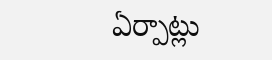ఏర్పాట్లు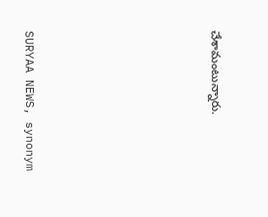చేశామంటున్నారు.






SURYAA NEWS, synonym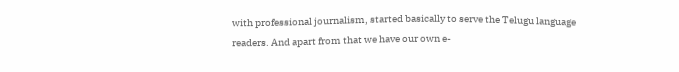with professional journalism, started basically to serve the Telugu language readers. And apart from that we have our own e-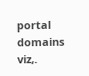portal domains viz,.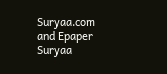Suryaa.com and Epaper Suryaa